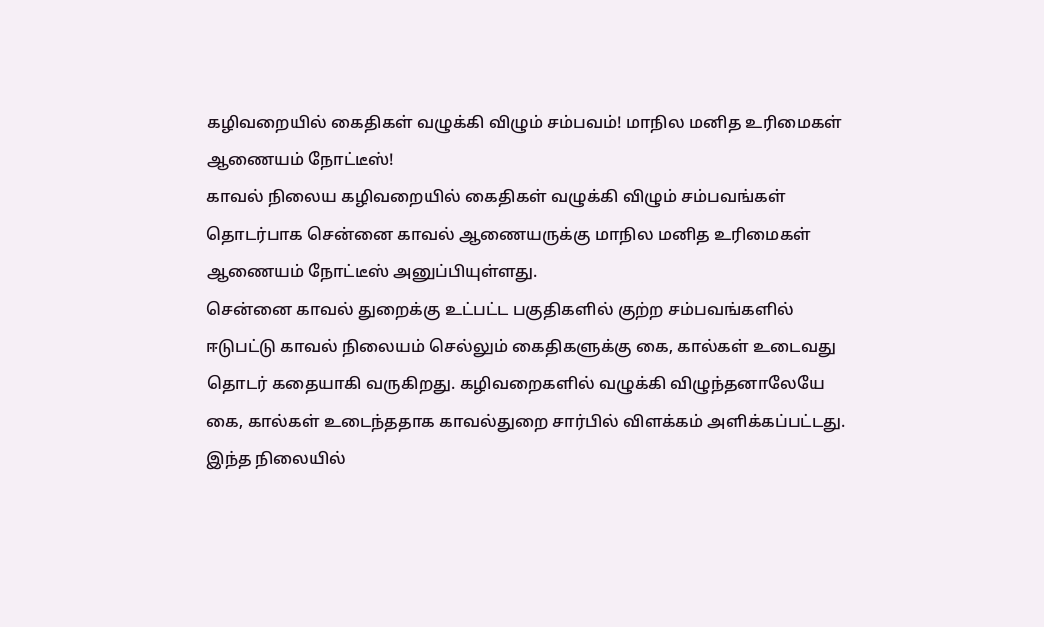கழிவறையில் கைதிகள் வழுக்கி விழும் சம்பவம்! மாநில மனித உரிமைகள் ஆணையம் நோட்டீஸ்!
காவல் நிலைய கழிவறையில் கைதிகள் வழுக்கி விழும் சம்பவங்கள் தொடர்பாக சென்னை காவல் ஆணையருக்கு மாநில மனித உரிமைகள் ஆணையம் நோட்டீஸ் அனுப்பியுள்ளது.
சென்னை காவல் துறைக்கு உட்பட்ட பகுதிகளில் குற்ற சம்பவங்களில் ஈடுபட்டு காவல் நிலையம் செல்லும் கைதிகளுக்கு கை, கால்கள் உடைவது தொடர் கதையாகி வருகிறது. கழிவறைகளில் வழுக்கி விழுந்தனாலேயே கை, கால்கள் உடைந்ததாக காவல்துறை சார்பில் விளக்கம் அளிக்கப்பட்டது.
இந்த நிலையில்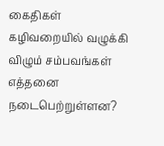கைதிகள் கழிவறையில் வழுக்கி விழும் சம்பவங்கள் எத்தனை நடைபெற்றுள்ளன?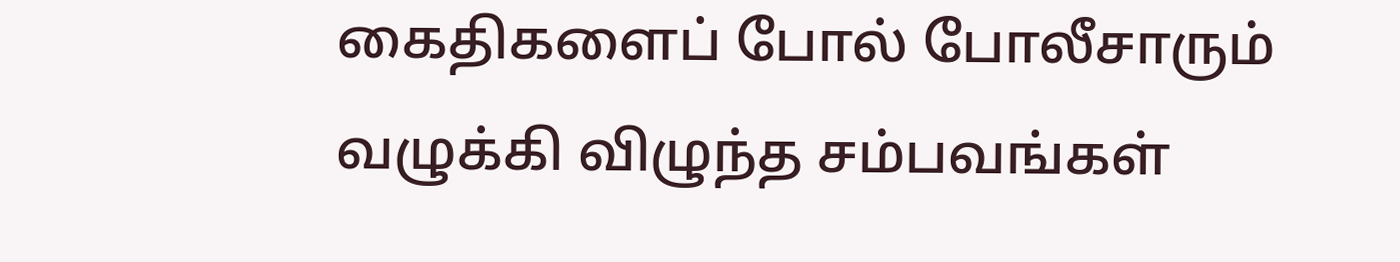கைதிகளைப் போல் போலீசாரும் வழுக்கி விழுந்த சம்பவங்கள்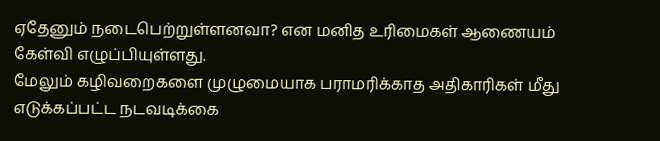ஏதேனும் நடைபெற்றுள்ளனவா? என மனித உரிமைகள் ஆணையம் கேள்வி எழுப்பியுள்ளது.
மேலும் கழிவறைகளை முழுமையாக பராமரிக்காத அதிகாரிகள் மீது எடுக்கப்பட்ட நடவடிக்கை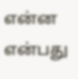என்ன என்பது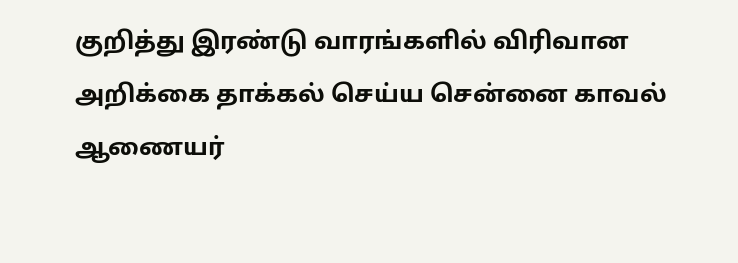குறித்து இரண்டு வாரங்களில் விரிவான அறிக்கை தாக்கல் செய்ய சென்னை காவல் ஆணையர்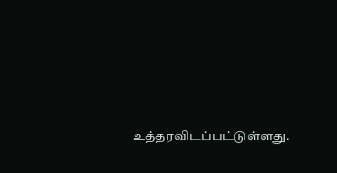உத்தரவிடப்பட்டுள்ளது.